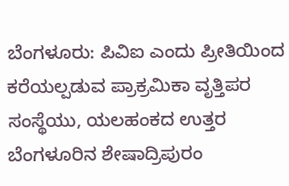ಬೆಂಗಳೂರು: ಪಿವಿಐ ಎಂದು ಪ್ರೀತಿಯಿಂದ ಕರೆಯಲ್ಪಡುವ ಪ್ರಾಕ್ರಮಿಕಾ ವೃತ್ತಿಪರ ಸಂಸ್ಥೆಯು, ಯಲಹಂಕದ ಉತ್ತರ ಬೆಂಗಳೂರಿನ ಶೇಷಾದ್ರಿಪುರಂ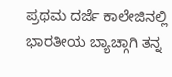ಪ್ರಥಮ ದರ್ಜೆ ಕಾಲೇಜಿನಲ್ಲಿ ಭಾರತೀಯ ಬ್ಯಾಚ್ಗಾಗಿ ತನ್ನ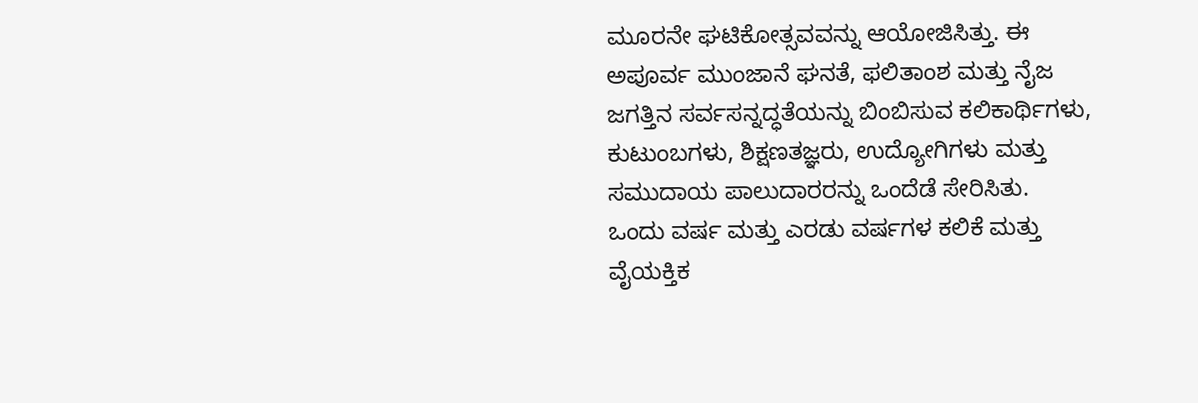ಮೂರನೇ ಘಟಿಕೋತ್ಸವವನ್ನು ಆಯೋಜಿಸಿತ್ತು. ಈ ಅಪೂರ್ವ ಮುಂಜಾನೆ ಘನತೆ, ಫಲಿತಾಂಶ ಮತ್ತು ನೈಜ ಜಗತ್ತಿನ ಸರ್ವಸನ್ನದ್ಧತೆಯನ್ನು ಬಿಂಬಿಸುವ ಕಲಿಕಾರ್ಥಿಗಳು, ಕುಟುಂಬಗಳು, ಶಿಕ್ಷಣತಜ್ಞರು, ಉದ್ಯೋಗಿಗಳು ಮತ್ತು ಸಮುದಾಯ ಪಾಲುದಾರರನ್ನು ಒಂದೆಡೆ ಸೇರಿಸಿತು.
ಒಂದು ವರ್ಷ ಮತ್ತು ಎರಡು ವರ್ಷಗಳ ಕಲಿಕೆ ಮತ್ತು ವೈಯಕ್ತಿಕ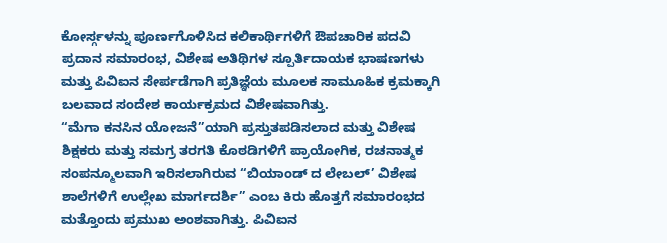ಕೋರ್ಸ್ಗಳನ್ನು ಪೂರ್ಣಗೊಳಿಸಿದ ಕಲಿಕಾರ್ಥಿಗಳಿಗೆ ಔಪಚಾರಿಕ ಪದವಿ ಪ್ರದಾನ ಸಮಾರಂಭ, ವಿಶೇಷ ಅತಿಥಿಗಳ ಸ್ಪೂರ್ತಿದಾಯಕ ಭಾಷಣಗಳು ಮತ್ತು ಪಿವಿಐನ ಸೇರ್ಪಡೆಗಾಗಿ ಪ್ರತಿಜ್ಞೆಯ ಮೂಲಕ ಸಾಮೂಹಿಕ ಕ್ರಮಕ್ಕಾಗಿ ಬಲವಾದ ಸಂದೇಶ ಕಾರ್ಯಕ್ರಮದ ವಿಶೇಷವಾಗಿತ್ತು.
“ಮೆಗಾ ಕನಸಿನ ಯೋಜನೆ”ಯಾಗಿ ಪ್ರಸ್ತುತಪಡಿಸಲಾದ ಮತ್ತು ವಿಶೇಷ ಶಿಕ್ಷಕರು ಮತ್ತು ಸಮಗ್ರ ತರಗತಿ ಕೊಠಡಿಗಳಿಗೆ ಪ್ರಾಯೋಗಿಕ, ರಚನಾತ್ಮಕ ಸಂಪನ್ಮೂಲವಾಗಿ ಇರಿಸಲಾಗಿರುವ “ಬಿಯಾಂಡ್ ದ ಲೇಬಲ್’ ವಿಶೇಷ ಶಾಲೆಗಳಿಗೆ ಉಲ್ಲೇಖ ಮಾರ್ಗದರ್ಶಿ” ಎಂಬ ಕಿರು ಹೊತ್ತಗೆ ಸಮಾರಂಭದ ಮತ್ತೊಂದು ಪ್ರಮುಖ ಅಂಶವಾಗಿತ್ತು. ಪಿವಿಐನ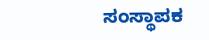ಸಂಸ್ಥಾಪಕ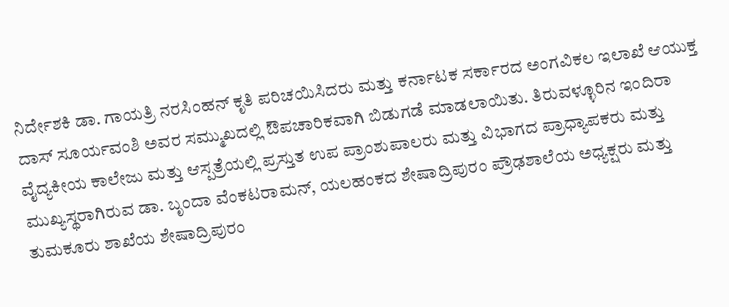ನಿರ್ದೇಶಕಿ ಡಾ. ಗಾಯತ್ರಿ ನರಸಿಂಹನ್ ಕೃತಿ ಪರಿಚಯಿಸಿದರು ಮತ್ತು ಕರ್ನಾಟಕ ಸರ್ಕಾರದ ಅಂಗವಿಕಲ ಇಲಾಖೆ ಆಯುಕ್ತ ದಾಸ್ ಸೂರ್ಯವಂಶಿ ಅವರ ಸಮ್ಮುಖದಲ್ಲಿ ಔಪಚಾರಿಕವಾಗಿ ಬಿಡುಗಡೆ ಮಾಡಲಾಯಿತು. ತಿರುವಳ್ಳೂರಿನ ಇಂದಿರಾ ವೈದ್ಯಕೀಯ ಕಾಲೇಜು ಮತ್ತು ಆಸ್ಪತ್ರೆಯಲ್ಲಿ ಪ್ರಸ್ತುತ ಉಪ ಪ್ರಾಂಶುಪಾಲರು ಮತ್ತು ವಿಭಾಗದ ಪ್ರಾಧ್ಯಾಪಕರು ಮತ್ತು ಮುಖ್ಯಸ್ಥರಾಗಿರುವ ಡಾ. ಬೃಂದಾ ವೆಂಕಟರಾಮನ್, ಯಲಹಂಕದ ಶೇಷಾದ್ರಿಪುರಂ ಪ್ರೌಢಶಾಲೆಯ ಅಧ್ಯಕ್ಷರು ಮತ್ತು ತುಮಕೂರು ಶಾಖೆಯ ಶೇಷಾದ್ರಿಪುರಂ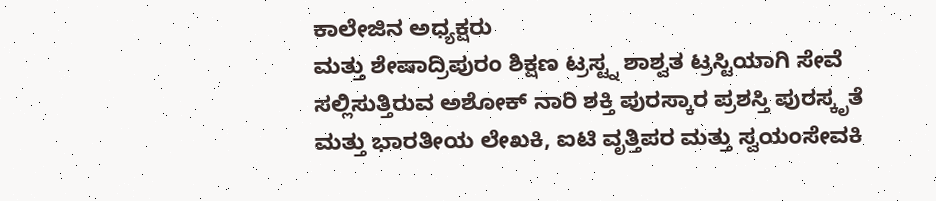ಕಾಲೇಜಿನ ಅಧ್ಯಕ್ಷರು
ಮತ್ತು ಶೇಷಾದ್ರಿಪುರಂ ಶಿಕ್ಷಣ ಟ್ರಸ್ಟ್ನ ಶಾಶ್ವತ ಟ್ರಸ್ಟಿಯಾಗಿ ಸೇವೆ ಸಲ್ಲಿಸುತ್ತಿರುವ ಅಶೋಕ್ ನಾರಿ ಶಕ್ತಿ ಪುರಸ್ಕಾರ ಪ್ರಶಸ್ತಿ ಪುರಸ್ಕೃತೆ ಮತ್ತು ಭಾರತೀಯ ಲೇಖಕಿ, ಐಟಿ ವೃತ್ತಿಪರ ಮತ್ತು ಸ್ವಯಂಸೇವಕಿ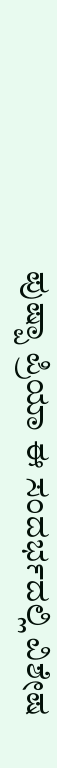ಪುಷ್ಪಾ ಪ್ರಿಯಾ ಈ ಸಂದರ್ಭದಲ್ಲಿ ವಿಶೇಷ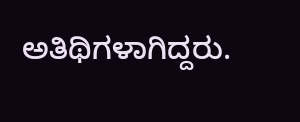ಅತಿಥಿಗಳಾಗಿದ್ದರು.